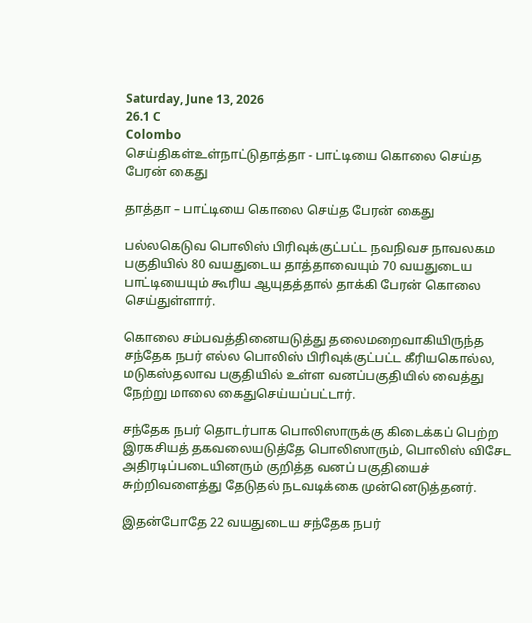Saturday, June 13, 2026
26.1 C
Colombo
செய்திகள்உள்நாட்டுதாத்தா - பாட்டியை கொலை செய்த பேரன் கைது

தாத்தா – பாட்டியை கொலை செய்த பேரன் கைது

பல்லகெடுவ பொலிஸ் பிரிவுக்குட்பட்ட நவநிவச நாவலகம பகுதியில் 80 வயதுடைய தாத்தாவையும் 70 வயதுடைய பாட்டியையும் கூரிய ஆயுதத்தால் தாக்கி பேரன் கொலை செய்துள்ளார்.

கொலை சம்பவத்தினையடுத்து தலைமறைவாகியிருந்த சந்தேக நபர் எல்ல பொலிஸ் பிரிவுக்குட்பட்ட கீரியகொல்ல, மடுகஸ்தலாவ பகுதியில் உள்ள வனப்பகுதியில் வைத்து நேற்று மாலை கைதுசெய்யப்பட்டார்.

சந்தேக நபர் தொடர்பாக பொலிஸாருக்கு கிடைக்கப் பெற்ற இரகசியத் தகவலையடுத்தே பொலிஸாரும், பொலிஸ் விசேட அதிரடிப்படையினரும் குறித்த வனப் பகுதியைச் சுற்றிவளைத்து தேடுதல் நடவடிக்கை முன்னெடுத்தனர்.

இதன்போதே 22 வயதுடைய சந்தேக நபர்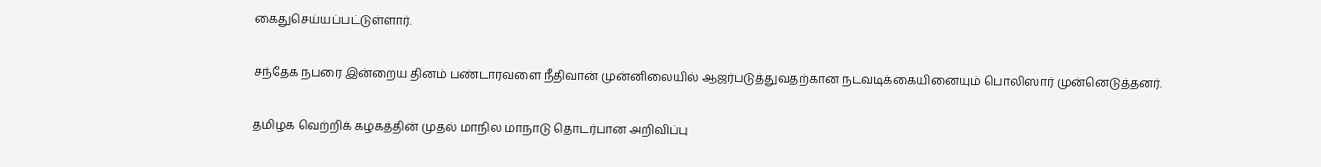கைதுசெய்யப்பட்டுள்ளார்.

சந்தேக நபரை இன்றைய தினம் பண்டாரவளை நீதிவான் முன்னிலையில் ஆஜர்படுத்துவதற்கான நடவடிக்கையினையும் பொலிஸார் முன்னெடுத்தனர்.

தமிழக வெற்றிக் கழகத்தின் முதல் மாநில மாநாடு தொடர்பான அறிவிப்பு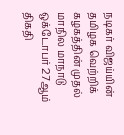நடிகர் விஜய்யின் தமிழக வெற்றிக் கழகத்தின் முதல் மாநில மாநாடு ஒக்டோபர் 27ஆம் திகதி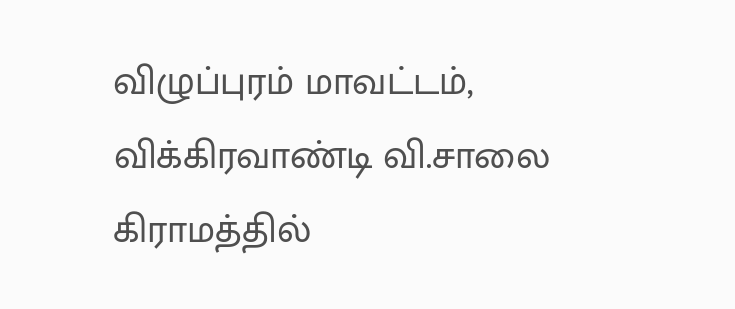விழுப்புரம் மாவட்டம், விக்கிரவாண்டி வி.சாலை கிராமத்தில்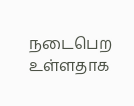நடைபெற உள்ளதாக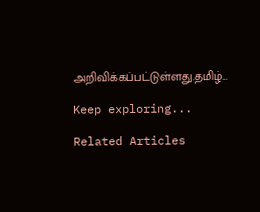அறிவிக்கப்பட்டுள்ளது.தமிழ்...

Keep exploring...

Related Articles